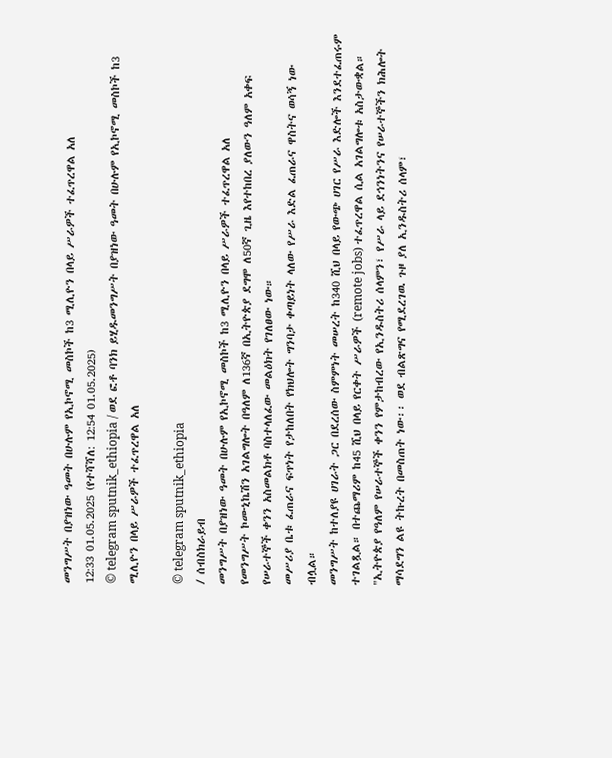መንግሥት በያዝነው ዓመት በሁሉም የኢኮኖሚ መስኮች ከ3 ሚሊዮን በላይ ሥራዎች ተፈጥረዋል አለ
12:33 01.05.2025 (የተሻሻለ: 12:54 01.05.2025)
© telegram sputnik_ethiopia / ወደ ፎቶ ባንክ ይሂዱመንግሥት በያዝነው ዓመት በሁሉም የኢኮኖሚ መስኮች ከ3 ሚሊዮን በላይ ሥራዎች ተፈጥረዋል አለ

© telegram sputnik_ethiopia
/ ሰብስክራይብ
መንግሥት በያዝነው ዓመት በሁሉም የኢኮኖሚ መስኮች ከ3 ሚሊዮን በላይ ሥራዎች ተፈጥረዋል አለ
የመንግሥት ኮሙኒኬሽን አገልግሎት በዓለም ለ136ኛ በኢትዮጵያ ደግሞ ለ50ኛ ጊዜ እየተከበረ ያለውን ዓለም አቀፍ የሠራተኞች ቀንን አስመልክቶ ባስተላለፈው መልዕክት የገለፀው ነው።
መሥሪያ ቤቱ ፈጠራና ፍጥነት የታከለበት የክህሎት ግንባታ ቀጣይነት ላለው የሥራ እድል ፈጠራና ዋስትና ወሳኝ ነው ብሏል።
መንግሥት ከተለያዩ ሀገራት ጋር በደረሰው ስምምነት መሠረት ከ340 ሺህ በላይ የውጭ ሀገር የሥራ እድሎች እንደተፈጠሩም ተገልጿል። በተጨማሪም ከ45 ሺህ በላይ የርቀት ሥራዎች (remote jobs) ተፈጥረዋል ሲል አገልግሎቱ አስታውቋል።
"ኢትዮጵያ የዓለም የሠራተኞች ቀንን የምታከብረው የኢንዱስትሪ ሰላምን፣ የሥራ ላይ ደኅንነትንና የሠራተኞችን ክሕሎት ማሳደግን ልዩ ትኩረት በመስጠት ነው፡፡ ወደ ብልጽግና የሚደረገዉ ጉዞ ያለ ኢንዱስትሪ ሰላም፣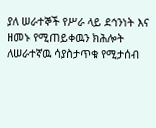ያለ ሠራተኞች የሥራ ላይ ደኅንነት እና ዘመኑ የሚጠይቀዉን ክሕሎት ለሠራተኛዉ ሳያስታጥቁ የሚታሰብ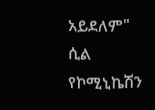አይደለም" ሲል የኮሚኒኬሽን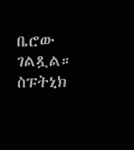ቤሮው ገልጿል።
ስፑትኒክ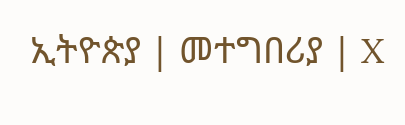ኢትዮጵያ | መተግበሪያ | X